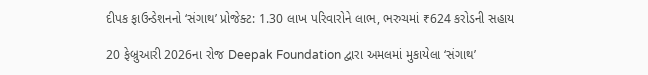દીપક ફાઉન્ડેશનનો ‘સંગાથ’ પ્રોજેક્ટ: 1.30 લાખ પરિવારોને લાભ, ભરુચમાં ₹624 કરોડની સહાય

20 ફેબ્રુઆરી 2026ના રોજ Deepak Foundation દ્વારા અમલમાં મુકાયેલા ‘સંગાથ’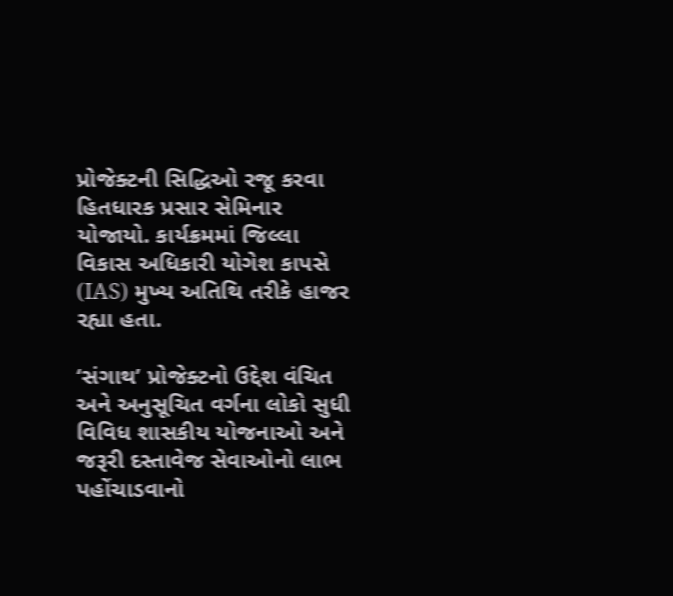પ્રોજેક્ટની સિદ્ધિઓ રજૂ કરવા હિતધારક પ્રસાર સેમિનાર યોજાયો. કાર્યક્રમમાં જિલ્લા વિકાસ અધિકારી યોગેશ કાપસે (IAS) મુખ્ય અતિથિ તરીકે હાજર રહ્યા હતા.

‘સંગાથ’ પ્રોજેક્ટનો ઉદ્દેશ વંચિત અને અનુસૂચિત વર્ગના લોકો સુધી વિવિધ શાસકીય યોજનાઓ અને જરૂરી દસ્તાવેજ સેવાઓનો લાભ પહોંચાડવાનો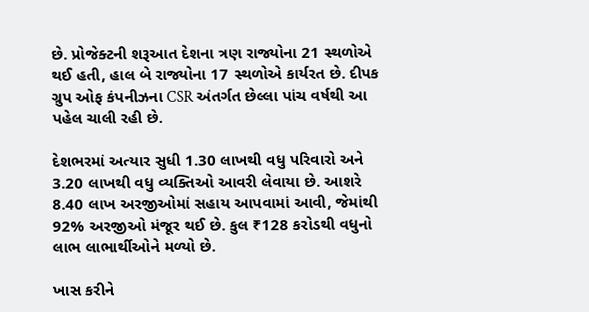છે. પ્રોજેક્ટની શરૂઆત દેશના ત્રણ રાજ્યોના 21 સ્થળોએ થઈ હતી, હાલ બે રાજ્યોના 17 સ્થળોએ કાર્યરત છે. દીપક ગ્રુપ ઓફ કંપનીઝના CSR અંતર્ગત છેલ્લા પાંચ વર્ષથી આ પહેલ ચાલી રહી છે.

દેશભરમાં અત્યાર સુધી 1.30 લાખથી વધુ પરિવારો અને 3.20 લાખથી વધુ વ્યક્તિઓ આવરી લેવાયા છે. આશરે 8.40 લાખ અરજીઓમાં સહાય આપવામાં આવી, જેમાંથી 92% અરજીઓ મંજૂર થઈ છે. કુલ ₹128 કરોડથી વધુનો લાભ લાભાર્થીઓને મળ્યો છે.

ખાસ કરીને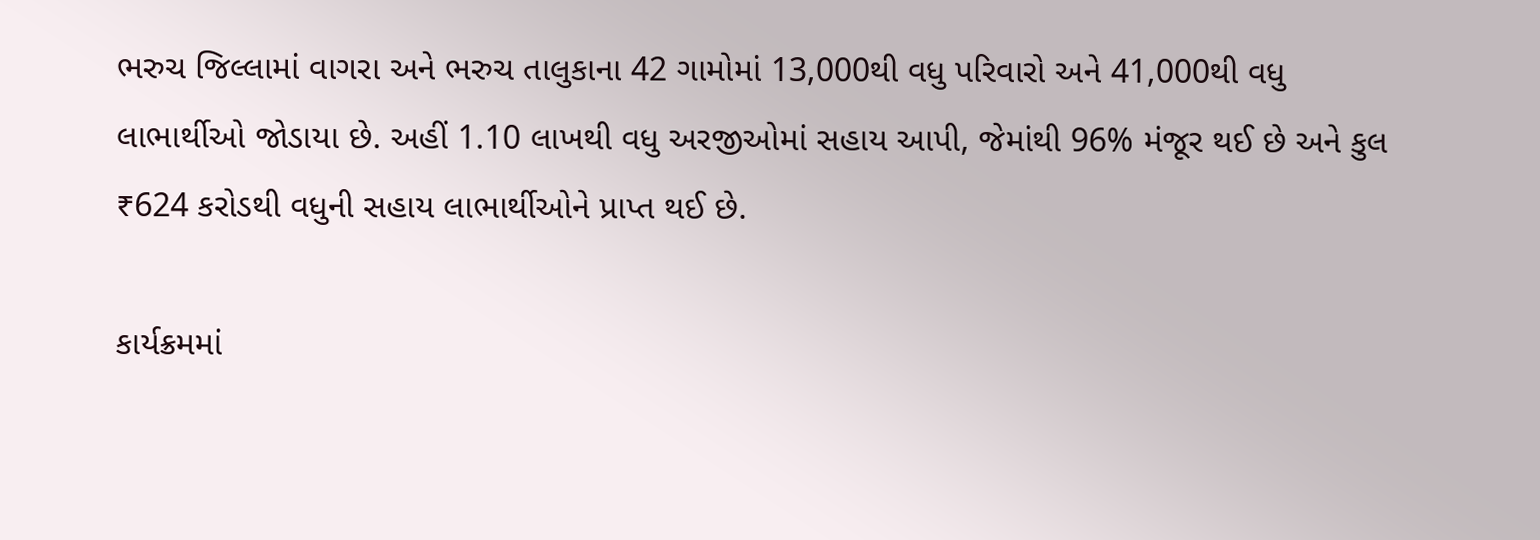ભરુચ જિલ્લામાં વાગરા અને ભરુચ તાલુકાના 42 ગામોમાં 13,000થી વધુ પરિવારો અને 41,000થી વધુ લાભાર્થીઓ જોડાયા છે. અહીં 1.10 લાખથી વધુ અરજીઓમાં સહાય આપી, જેમાંથી 96% મંજૂર થઈ છે અને કુલ ₹624 કરોડથી વધુની સહાય લાભાર્થીઓને પ્રાપ્ત થઈ છે.

કાર્યક્રમમાં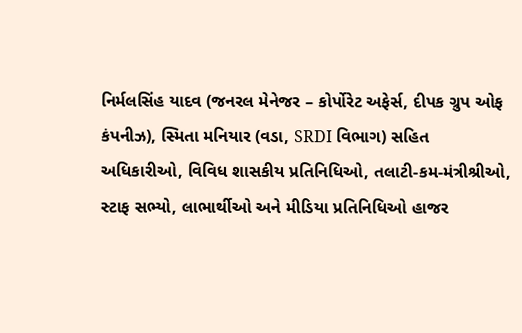નિર્મલસિંહ યાદવ (જનરલ મેનેજર – કોર્પોરેટ અફેર્સ, દીપક ગ્રુપ ઓફ કંપનીઝ), સ્મિતા મનિયાર (વડા, SRDI વિભાગ) સહિત અધિકારીઓ, વિવિધ શાસકીય પ્રતિનિધિઓ, તલાટી-કમ-મંત્રીશ્રીઓ, સ્ટાફ સભ્યો, લાભાર્થીઓ અને મીડિયા પ્રતિનિધિઓ હાજર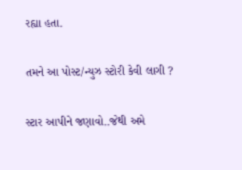રહ્યા હતા.

તમને આ પોસ્ટ/ન્યુઝ સ્ટોરી કેવી લાગી ?

સ્ટાર આપીને જણાવો..જેથી અમે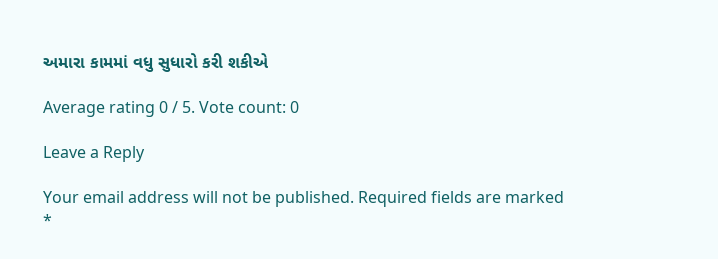અમારા કામમાં વધુ સુધારો કરી શકીએ

Average rating 0 / 5. Vote count: 0

Leave a Reply

Your email address will not be published. Required fields are marked *